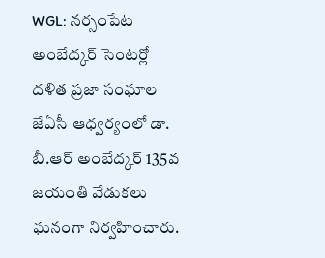WGL: నర్సంపేట అంబేద్కర్ సెంటర్లో దళిత ప్రజా సంఘాల జేఏసీ ఆధ్వర్యంలో డా. బీ.ఆర్ అంబేద్కర్ 135వ జయంతి వేడుకలు ఘనంగా నిర్వహించారు.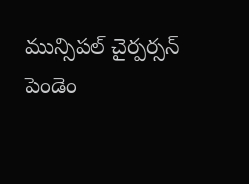మున్సిపల్ చైర్పర్సన్ పెండెం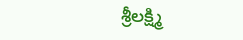శ్రీలక్ష్మి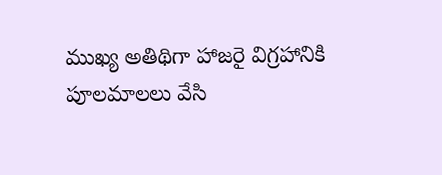ముఖ్య అతిథిగా హాజరై విగ్రహానికి పూలమాలలు వేసి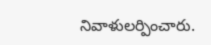నివాళులర్పించారు.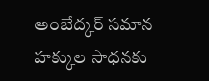అంబేద్కర్ సమాన హక్కుల సాధనకు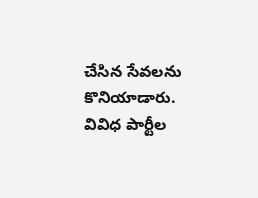చేసిన సేవలను కొనియాడారు. వివిధ పార్టీల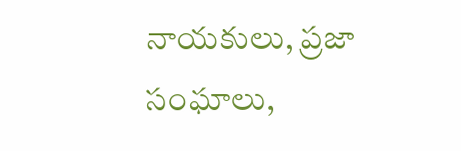నాయకులు, ప్రజా సంఘాలు,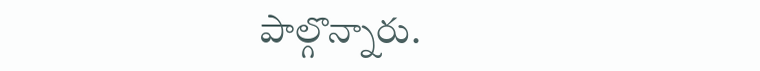పాల్గొన్నారు.